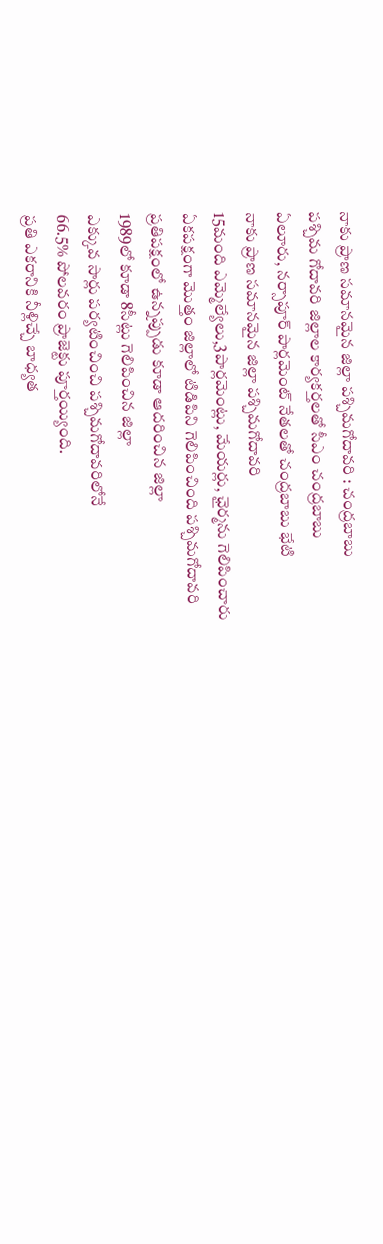నాకు ప్రాణ సమానమైన జిల్లా పశ్చిమగోదావరి : చంద్రబాబు
పశ్చిమ గోదావరి జిల్లాల కార్యకర్తలతో సీఎం చంద్రబాబు
ఏలూరు, నర్సాపూర్ పార్లమెంట్ నేతలతో చంద్రబాబు భేటి
నాకు ప్రాణ సమానమైన జిల్లా పశ్చిమగోదావరి
15మంది ఎమ్మెల్యేలు,3పార్లమెంట్లు, మేయర్లు, ఛైర్మను గెలిపించారు
ఏకపక్షంగా మొత్తం జిల్లాలో టిడిపిని గెలిపించింది పశ్చిమగోదావరి
ప్రతిపక్షంలో ఉన్నప్పుడు కూడా ఆదరించిన జిల్లా
1989లో కూడా 8సీట్లు గెలిపించిన జిల్లా
ఎక్కువ సార్లు పర్యటించించి పశ్చిమగోదావరిలోనే
66.5% పోలవరం ప్రాజెక్టు పూర్తయ్యింది.
ప్రతి ఎకరానికి నీళ్లిచ్చే బాధ్యత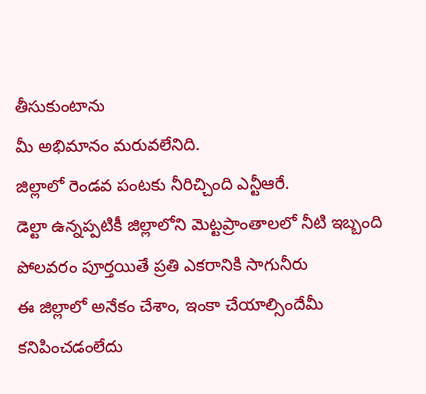తీసుకుంటాను
మీ అభిమానం మరువలేనిది.
జిల్లాలో రెండవ పంటకు నీరిచ్చింది ఎన్టీఆరే.
డెల్టా ఉన్నప్పటికీ జిల్లాలోని మెట్టప్రాంతాలలో నీటి ఇబ్బంది
పోలవరం పూర్తయితే ప్రతి ఎకరానికి సాగునీరు
ఈ జిల్లాలో అనేకం చేశాం, ఇంకా చేయాల్సిందేమీ కనిపించడంలేదు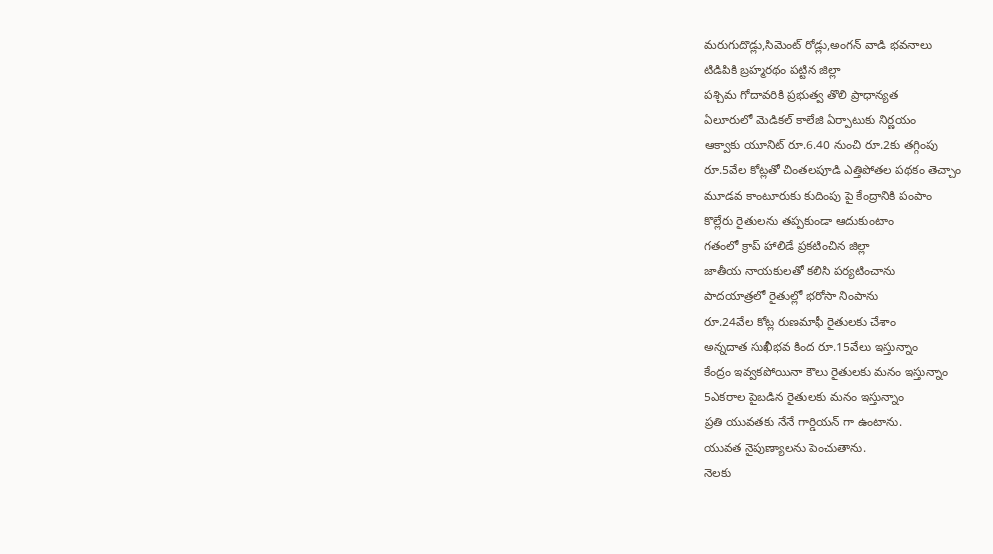మరుగుదొడ్లు,సిమెంట్ రోడ్లు,అంగన్ వాడి భవనాలు
టిడిపికి బ్రహ్మరథం పట్టిన జిల్లా
పశ్చిమ గోదావరికి ప్రభుత్వ తొలి ప్రాధాన్యత
ఏలూరులో మెడికల్ కాలేజి ఏర్పాటుకు నిర్ణయం
ఆక్వాకు యూనిట్ రూ.6.40 నుంచి రూ.2కు తగ్గింపు
రూ.5వేల కోట్లతో చింతలపూడి ఎత్తిపోతల పథకం తెచ్చాం
మూడవ కాంటూరుకు కుదింపు పై కేంద్రానికి పంపాం
కొల్లేరు రైతులను తప్పకుండా ఆదుకుంటాం
గతంలో క్రాప్ హాలిడే ప్రకటించిన జిల్లా
జాతీయ నాయకులతో కలిసి పర్యటించాను
పాదయాత్రలో రైతుల్లో భరోసా నింపాను
రూ.24వేల కోట్ల రుణమాఫీ రైతులకు చేశాం
అన్నదాత సుఖీభవ కింద రూ.15వేలు ఇస్తున్నాం
కేంద్రం ఇవ్వకపోయినా కౌలు రైతులకు మనం ఇస్తున్నాం
5ఎకరాల పైబడిన రైతులకు మనం ఇస్తున్నాం
ప్రతి యువతకు నేనే గార్డియన్ గా ఉంటాను.
యువత నైపుణ్యాలను పెంచుతాను.
నెలకు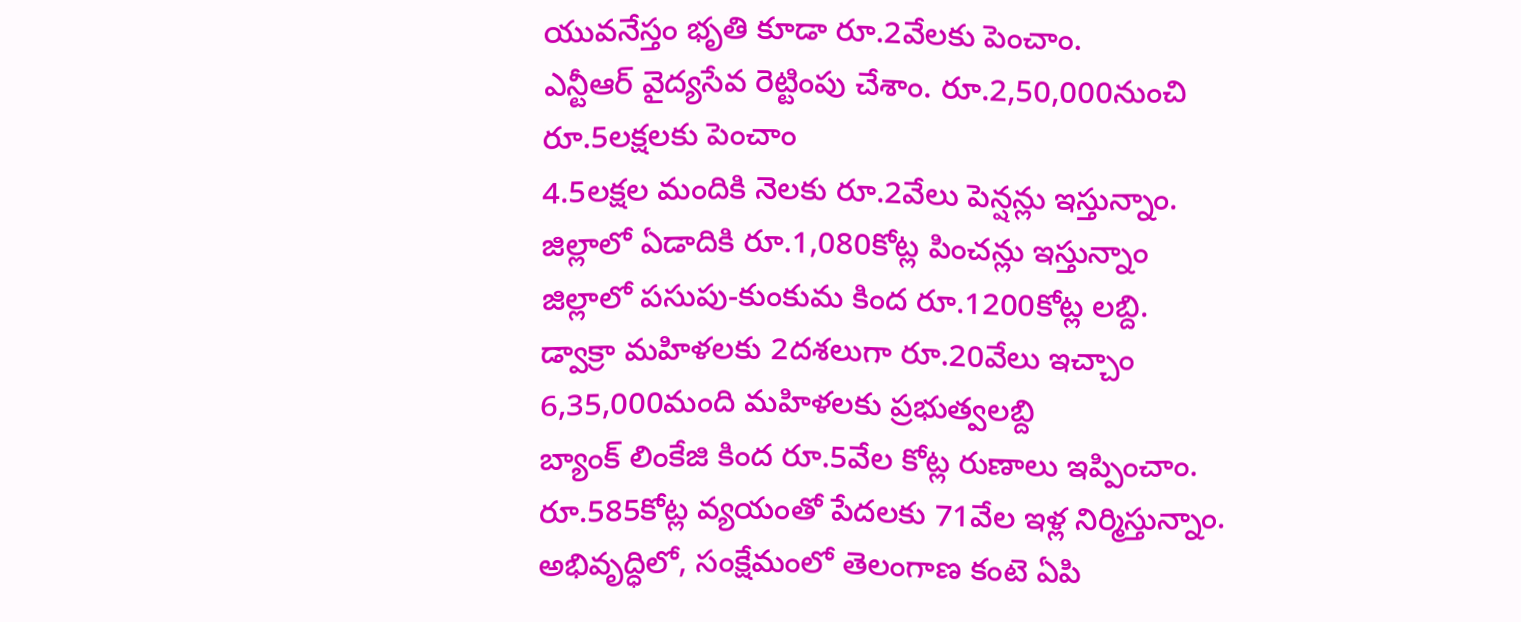యువనేస్తం భృతి కూడా రూ.2వేలకు పెంచాం.
ఎన్టీఆర్ వైద్యసేవ రెట్టింపు చేశాం. రూ.2,50,000నుంచి రూ.5లక్షలకు పెంచాం
4.5లక్షల మందికి నెలకు రూ.2వేలు పెన్షన్లు ఇస్తున్నాం.
జిల్లాలో ఏడాదికి రూ.1,080కోట్ల పించన్లు ఇస్తున్నాం
జిల్లాలో పసుపు-కుంకుమ కింద రూ.1200కోట్ల లబ్ది.
డ్వాక్రా మహిళలకు 2దశలుగా రూ.20వేలు ఇచ్చాం
6,35,000మంది మహిళలకు ప్రభుత్వలబ్ది
బ్యాంక్ లింకేజి కింద రూ.5వేల కోట్ల రుణాలు ఇప్పించాం.
రూ.585కోట్ల వ్యయంతో పేదలకు 71వేల ఇళ్ల నిర్మిస్తున్నాం.
అభివృద్ధిలో, సంక్షేమంలో తెలంగాణ కంటె ఏపి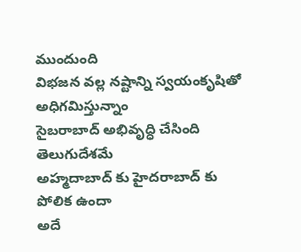ముందుంది
విభజన వల్ల నష్టాన్ని స్వయంకృషితో అధిగమిస్తున్నాం
సైబరాబాద్ అభివృద్ధి చేసింది తెలుగుదేశమే
అహ్మదాబాద్ కు హైదరాబాద్ కు పోలిక ఉందా
అదే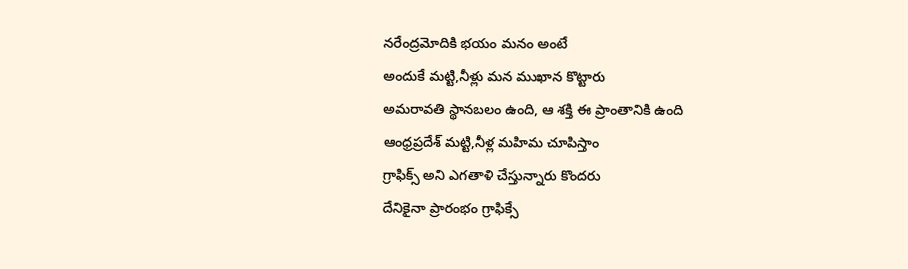నరేంద్రమోదికి భయం మనం అంటే
అందుకే మట్టి,నీళ్లు మన ముఖాన కొట్టారు
అమరావతి స్థానబలం ఉంది, ఆ శక్తి ఈ ప్రాంతానికి ఉంది
ఆంధ్రప్రదేశ్ మట్టి,నీళ్ల మహిమ చూపిస్తాం
గ్రాఫిక్స్ అని ఎగతాళి చేస్తున్నారు కొందరు
దేనికైనా ప్రారంభం గ్రాఫిక్సే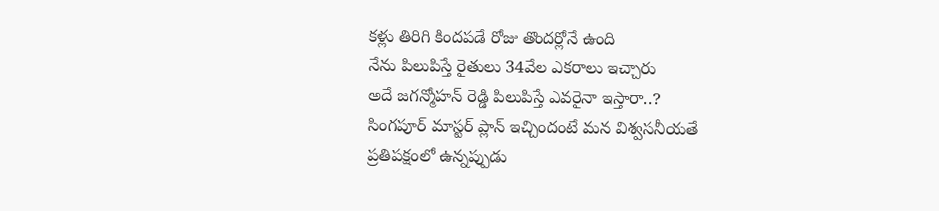కళ్లు తిరిగి కిందపడే రోజు తొందర్లోనే ఉంది
నేను పిలుపిస్తే రైతులు 34వేల ఎకరాలు ఇచ్చారు
అదే జగన్మోహన్ రెడ్డి పిలుపిస్తే ఎవరైనా ఇస్తారా..?
సింగపూర్ మాస్టర్ ప్లాన్ ఇచ్చిందంటే మన విశ్వసనీయతే
ప్రతిపక్షంలో ఉన్నప్పుడు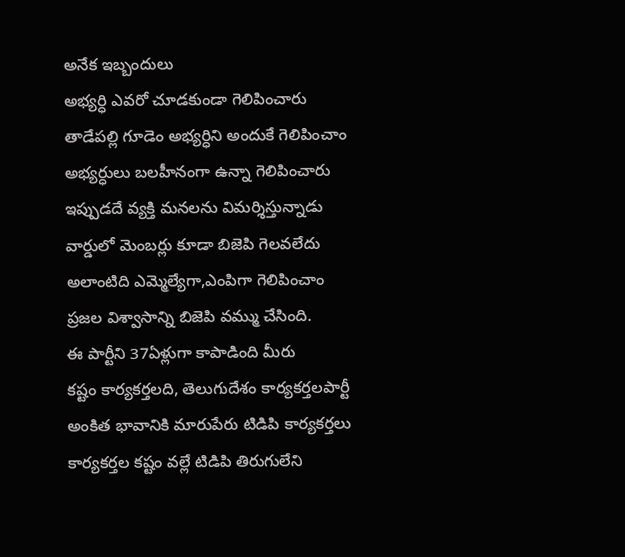అనేక ఇబ్బందులు
అభ్యర్ధి ఎవరో చూడకుండా గెలిపించారు
తాడేపల్లి గూడెం అభ్యర్ధిని అందుకే గెలిపించాం
అభ్యర్ధులు బలహీనంగా ఉన్నా గెలిపించారు
ఇప్పుడదే వ్యక్తి మనలను విమర్శిస్తున్నాడు
వార్డులో మెంబర్లు కూడా బిజెపి గెలవలేదు
అలాంటిది ఎమ్మెల్యేగా,ఎంపిగా గెలిపించాం
ప్రజల విశ్వాసాన్ని బిజెపి వమ్ము చేసింది.
ఈ పార్టీని 37ఏళ్లుగా కాపాడింది మీరు
కష్టం కార్యకర్తలది, తెలుగుదేశం కార్యకర్తలపార్టీ
అంకిత భావానికి మారుపేరు టిడిపి కార్యకర్తలు
కార్యకర్తల కష్టం వల్లే టిడిపి తిరుగులేని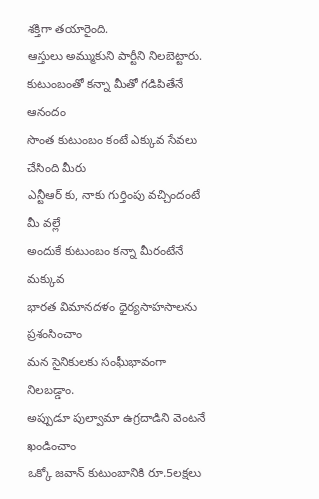శక్తిగా తయారైంది.
ఆస్తులు అమ్ముకుని పార్టీని నిలబెట్టారు.
కుటుంబంతో కన్నా మీతో గడిపితేనే ఆనందం
సొంత కుటుంబం కంటే ఎక్కువ సేవలు చేసింది మీరు
ఎన్టీఆర్ కు, నాకు గుర్తింపు వచ్చిందంటే మీ వల్లే
అందుకే కుటుంబం కన్నా మీరంటేనే మక్కువ
భారత విమానదళం ధైర్యసాహసాలను ప్రశంసించాం
మన సైనికులకు సంఘీభావంగా నిలబడ్డాం.
అప్పుడూ పుల్వామా ఉగ్రదాడిని వెంటనే ఖండించాం
ఒక్కో జవాన్ కుటుంబానికి రూ.5లక్షలు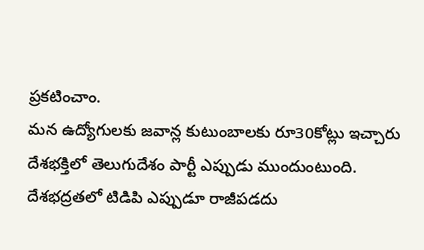ప్రకటించాం.
మన ఉద్యోగులకు జవాన్ల కుటుంబాలకు రూ30కోట్లు ఇచ్చారు
దేశభక్తిలో తెలుగుదేశం పార్టీ ఎప్పుడు ముందుంటుంది.
దేశభద్రతలో టిడిపి ఎప్పుడూ రాజీపడదు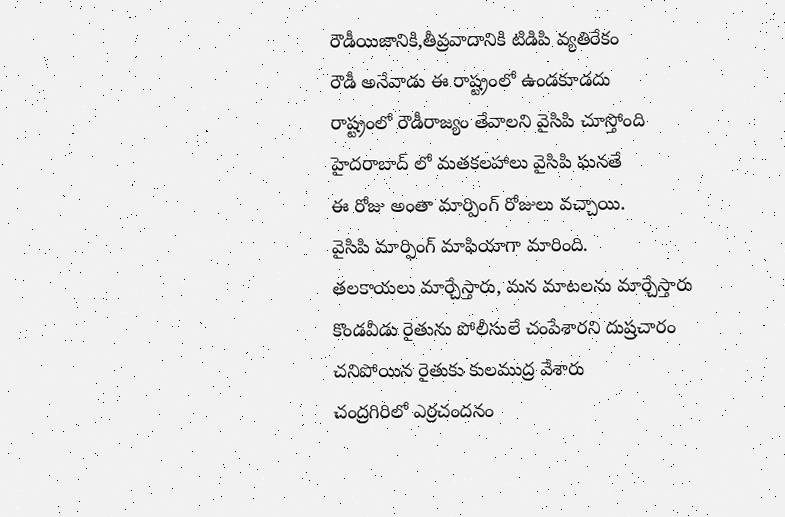రౌడీయిజానికి,తీవ్రవాదానికి టిడిపి వ్యతిరేకం
రౌడీ అనేవాడు ఈ రాష్ట్రంలో ఉండకూడదు
రాష్ట్రంలో రౌడీరాజ్యం తేవాలని వైసిపి చూస్తోంది
హైదరాబాద్ లో మతకలహాలు వైసిపి ఘనతే
ఈ రోజు అంతా మార్పింగ్ రోజులు వచ్చాయి.
వైసిపి మార్ఫింగ్ మాఫియాగా మారింది.
తలకాయలు మార్చేస్తారు, మన మాటలను మార్చేస్తారు
కొండవీడు రైతును పోలీసులే చంపేశారని దుష్రచారం
చనిపోయిన రైతుకు కులముద్ర వేశారు
చంద్రగిరిలో ఎర్రచందనం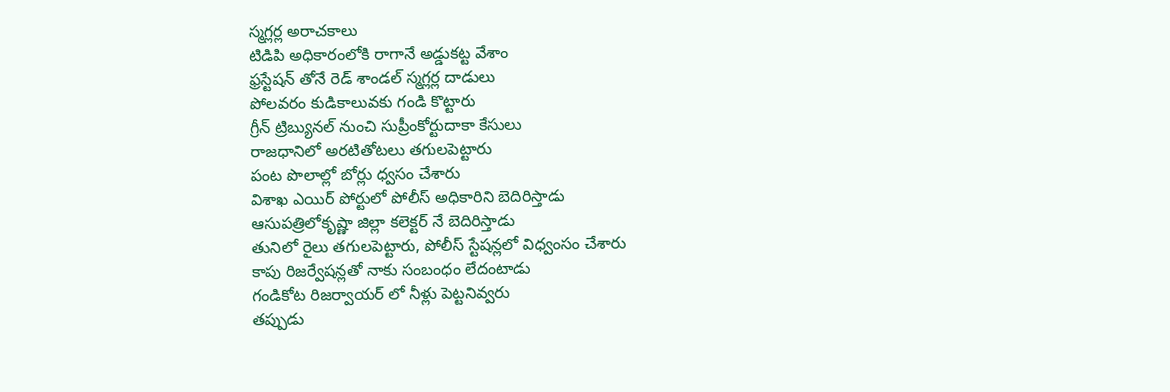స్మగ్లర్ల అరాచకాలు
టిడిపి అధికారంలోకి రాగానే అడ్డుకట్ట వేశాం
ఫ్రస్టేషన్ తోనే రెడ్ శాండల్ స్మగ్లర్ల దాడులు
పోలవరం కుడికాలువకు గండి కొట్టారు
గ్రీన్ ట్రిబ్యునల్ నుంచి సుప్రీంకోర్టుదాకా కేసులు
రాజధానిలో అరటితోటలు తగులపెట్టారు
పంట పొలాల్లో బోర్లు ధ్వసం చేశారు
విశాఖ ఎయిర్ పోర్టులో పోలీస్ అధికారిని బెదిరిస్తాడు
ఆసుపత్రిలోకృష్ణా జిల్లా కలెక్టర్ నే బెదిరిస్తాడు
తునిలో రైలు తగులపెట్టారు, పోలీస్ స్టేషన్లలో విధ్వంసం చేశారు
కాపు రిజర్వేషన్లతో నాకు సంబంధం లేదంటాడు
గండికోట రిజర్వాయర్ లో నీళ్లు పెట్టనివ్వరు
తప్పుడు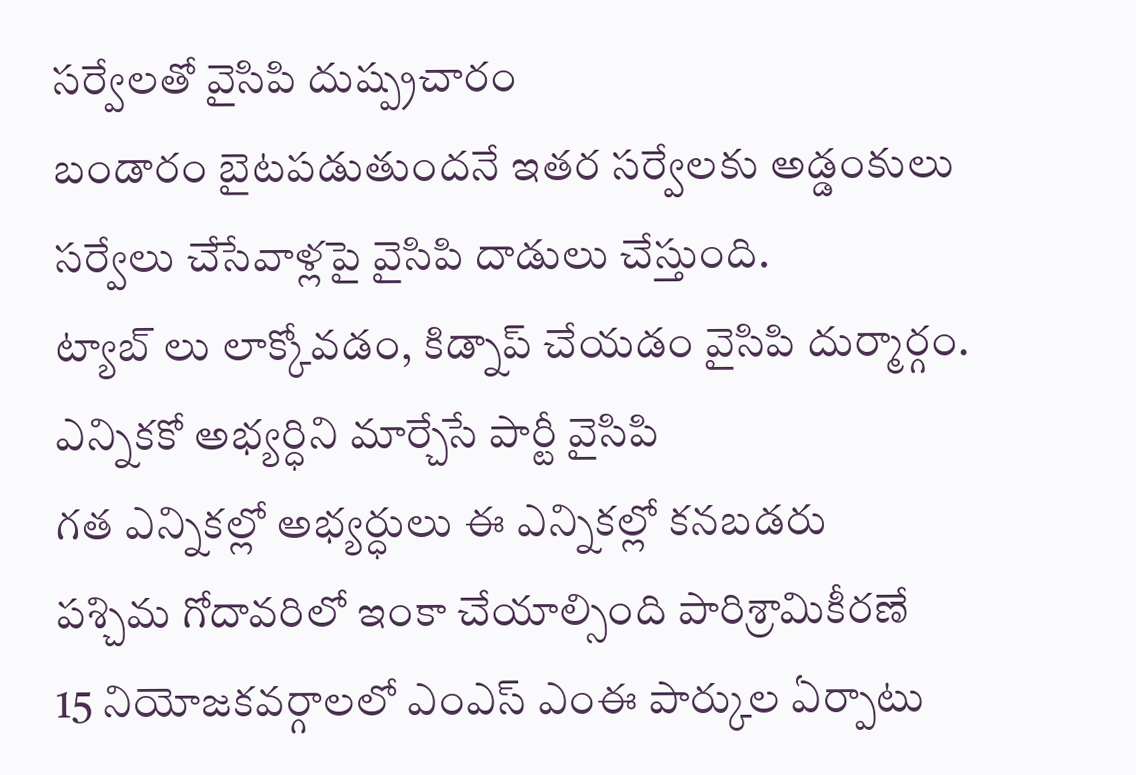సర్వేలతో వైసిపి దుష్ప్రచారం
బండారం బైటపడుతుందనే ఇతర సర్వేలకు అడ్డంకులు
సర్వేలు చేసేవాళ్లపై వైసిపి దాడులు చేస్తుంది.
ట్యాబ్ లు లాక్కోవడం, కిడ్నాప్ చేయడం వైసిపి దుర్మార్గం.
ఎన్నికకో అభ్యర్ధిని మార్చేసే పార్టీ వైసిపి
గత ఎన్నికల్లో అభ్యర్ధులు ఈ ఎన్నికల్లో కనబడరు
పశ్చిమ గోదావరిలో ఇంకా చేయాల్సింది పారిశ్రామికీరణే
15 నియోజకవర్గాలలో ఎంఎస్ ఎంఈ పార్కుల ఏర్పాటు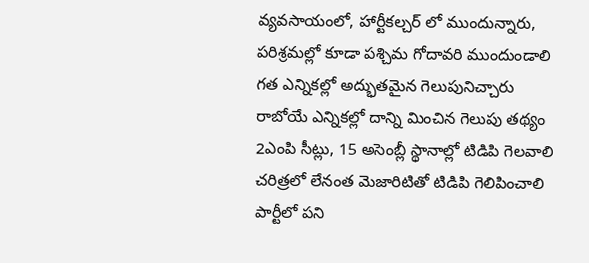వ్యవసాయంలో, హార్టీకల్చర్ లో ముందున్నారు,
పరిశ్రమల్లో కూడా పశ్చిమ గోదావరి ముందుండాలి
గత ఎన్నికల్లో అద్భుతమైన గెలుపునిచ్చారు
రాబోయే ఎన్నికల్లో దాన్ని మించిన గెలుపు తథ్యం
2ఎంపి సీట్లు, 15 అసెంబ్లీ స్థానాల్లో టిడిపి గెలవాలి
చరిత్రలో లేనంత మెజారిటితో టిడిపి గెలిపించాలి
పార్టీలో పని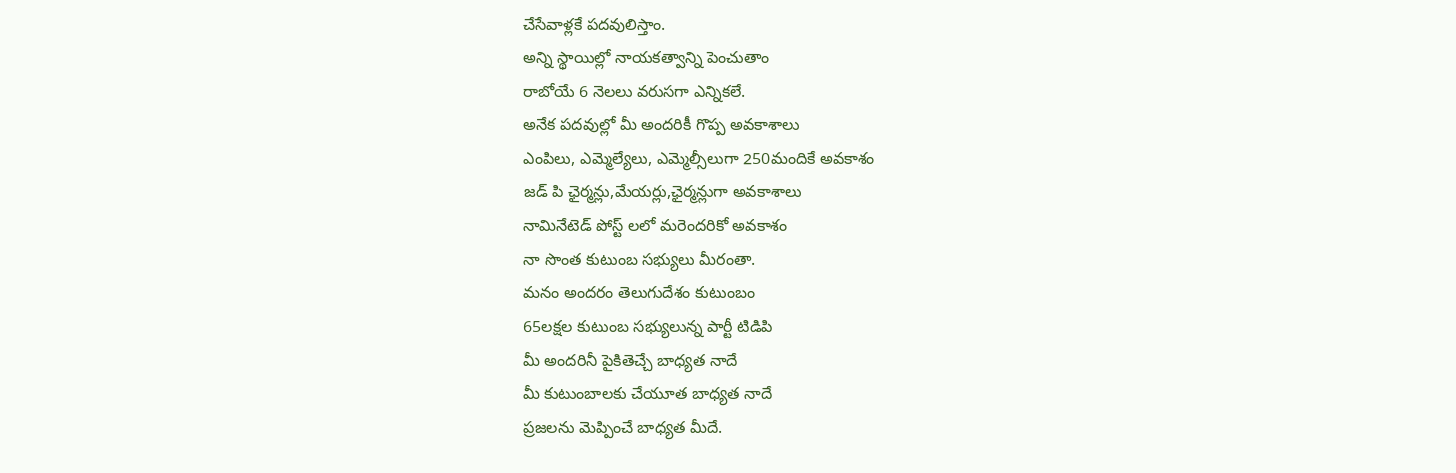చేసేవాళ్లకే పదవులిస్తాం.
అన్ని స్థాయిల్లో నాయకత్వాన్ని పెంచుతాం
రాబోయే 6 నెలలు వరుసగా ఎన్నికలే.
అనేక పదవుల్లో మీ అందరికీ గొప్ప అవకాశాలు
ఎంపిలు, ఎమ్మెల్యేలు, ఎమ్మెల్సీలుగా 250మందికే అవకాశం
జడ్ పి ఛైర్మన్లు,మేయర్లు,ఛైర్మన్లుగా అవకాశాలు
నామినేటెడ్ పోస్ట్ లలో మరెందరికో అవకాశం
నా సొంత కుటుంబ సభ్యులు మీరంతా.
మనం అందరం తెలుగుదేశం కుటుంబం
65లక్షల కుటుంబ సభ్యులున్న పార్టీ టిడిపి
మీ అందరినీ పైకితెచ్చే బాధ్యత నాదే
మీ కుటుంబాలకు చేయూత బాధ్యత నాదే
ప్రజలను మెప్పించే బాధ్యత మీదే.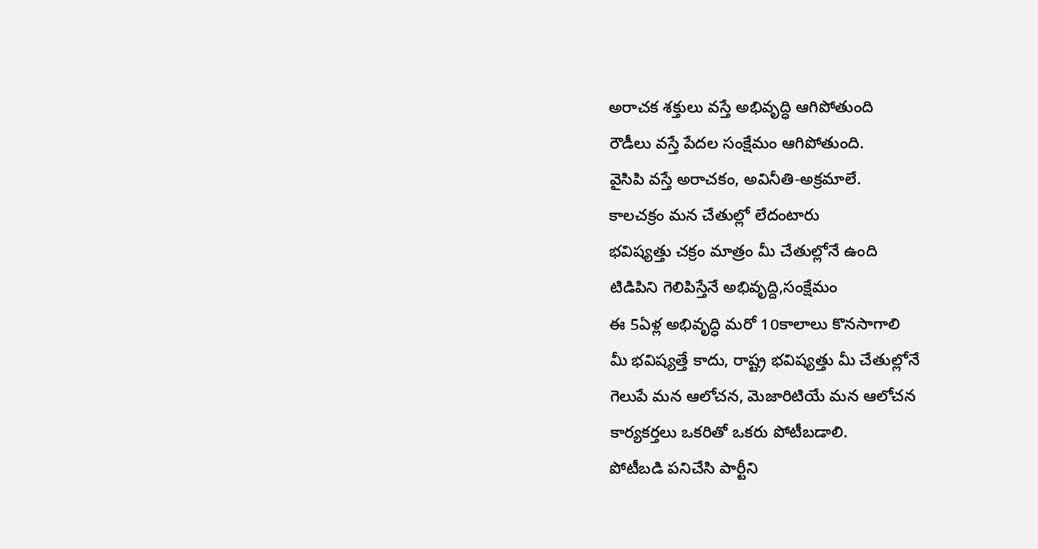అరాచక శక్తులు వస్తే అభివృద్ధి ఆగిపోతుంది
రౌడీలు వస్తే పేదల సంక్షేమం ఆగిపోతుంది.
వైసిపి వస్తే అరాచకం, అవినీతి-అక్రమాలే.
కాలచక్రం మన చేతుల్లో లేదంటారు
భవిష్యత్తు చక్రం మాత్రం మీ చేతుల్లోనే ఉంది
టిడిపిని గెలిపిస్తేనే అభివృద్ది,సంక్షేమం
ఈ 5ఏళ్ల అభివృద్ధి మరో 10కాలాలు కొనసాగాలి
మీ భవిష్యత్తే కాదు, రాష్ట్ర భవిష్యత్తు మీ చేతుల్లోనే
గెలుపే మన ఆలోచన, మెజారిటియే మన ఆలోచన
కార్యకర్తలు ఒకరితో ఒకరు పోటీబడాలి.
పోటీబడి పనిచేసి పార్టీని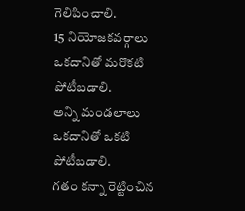గెలిపించాలి.
15 నియోజకవర్గాలు ఒకదానితో మరొకటి పోటీబడాలి.
అన్ని మండలాలు ఒకదానితో ఒకటి పోటీబడాలి.
గతం కన్నా రెట్టించిన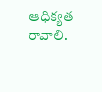ఆధిక్యత రావాలి.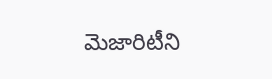మెజారిటీని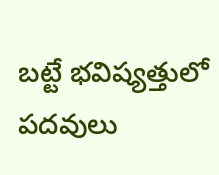బట్టే భవిష్యత్తులో పదవులు